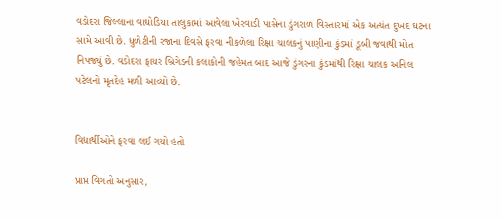વડોદરા જિલ્લાના વાઘોડિયા તાલુકામાં આવેલા ખેરવાડી પાસેના ડુંગરાળ વિસ્તારમાં એક અત્યંત દુખદ ઘટના સામે આવી છે. ધુળેટીની રજાના દિવસે ફરવા નીકળેલા રિક્ષા ચાલકનું પાણીના કુંડમાં ડૂબી જવાથી મોત નિપજ્યું છે. વડોદરા ફાયર બ્રિગેડની કલાકોની જહેમત બાદ આજે ડુંગરના કુંડમાંથી રિક્ષા ચાલક અનિલ પટેલનો મૃતદેહ મળી આવ્યો છે.


વિદ્યાર્થીઓને ફરવા લઈ ગયો હતો

પ્રાપ્ત વિગતો અનુસાર,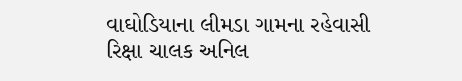વાઘોડિયાના લીમડા ગામના રહેવાસી રિક્ષા ચાલક અનિલ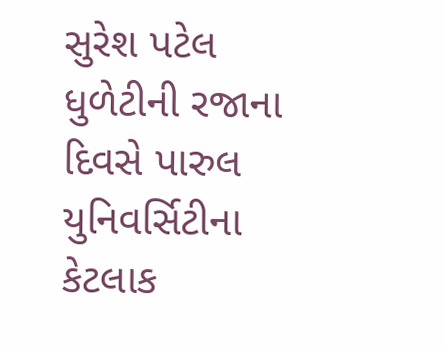સુરેશ પટેલ ધુળેટીની રજાના દિવસે પારુલ યુનિવર્સિટીના કેટલાક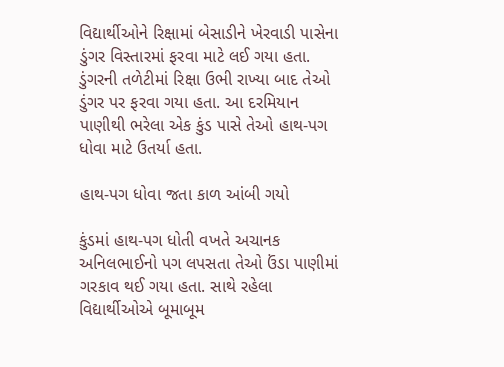વિદ્યાર્થીઓને રિક્ષામાં બેસાડીને ખેરવાડી પાસેના ડુંગર વિસ્તારમાં ફરવા માટે લઈ ગયા હતા. ડુંગરની તળેટીમાં રિક્ષા ઉભી રાખ્યા બાદ તેઓ ડુંગર પર ફરવા ગયા હતા. આ દરમિયાન પાણીથી ભરેલા એક કુંડ પાસે તેઓ હાથ-પગ ધોવા માટે ઉતર્યા હતા.

હાથ-પગ ધોવા જતા કાળ આંબી ગયો

કુંડમાં હાથ-પગ ધોતી વખતે અચાનક અનિલભાઈનો પગ લપસતા તેઓ ઉંડા પાણીમાં ગરકાવ થઈ ગયા હતા. સાથે રહેલા વિદ્યાર્થીઓએ બૂમાબૂમ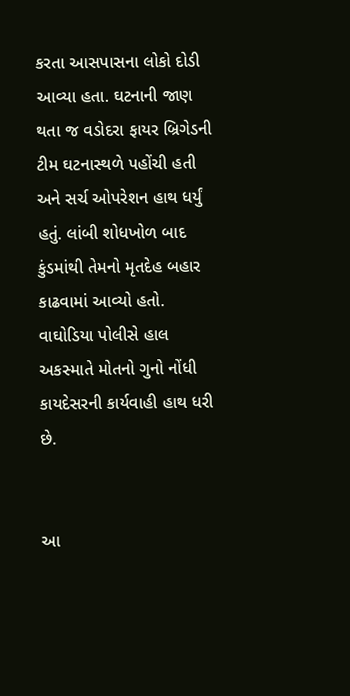કરતા આસપાસના લોકો દોડી આવ્યા હતા. ઘટનાની જાણ થતા જ વડોદરા ફાયર બ્રિગેડની ટીમ ઘટનાસ્થળે પહોંચી હતી અને સર્ચ ઓપરેશન હાથ ધર્યું હતું. લાંબી શોધખોળ બાદ કુંડમાંથી તેમનો મૃતદેહ બહાર કાઢવામાં આવ્યો હતો. વાઘોડિયા પોલીસે હાલ અકસ્માતે મોતનો ગુનો નોંધી કાયદેસરની કાર્યવાહી હાથ ધરી છે.


આ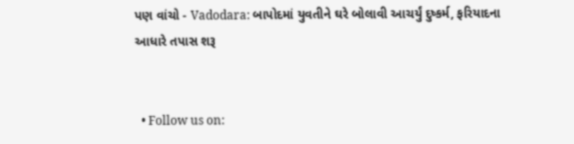પણ વાંચો - Vadodara: બાપોદમાં યુવતીને ઘરે બોલાવી આચર્યું દુષ્કર્મ, ફરિયાદના આધારે તપાસ શરૂ


  • Follow us on: